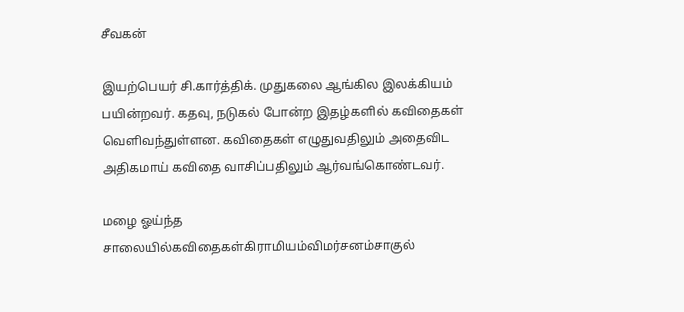சீவகன்

இயற்பெயர் சி.கார்த்திக். முதுகலை ஆங்கில இலக்கியம் பயின்றவர். கதவு, நடுகல் போன்ற இதழ்களில் கவிதைகள் வெளிவந்துள்ளன. கவிதைகள் எழுதுவதிலும் அதைவிட அதிகமாய் கவிதை வாசிப்பதிலும் ஆர்வங்கொண்டவர்.

மழை ஓய்ந்த சாலையில்கவிதைகள்கிராமியம்விமர்சனம்சாகுல்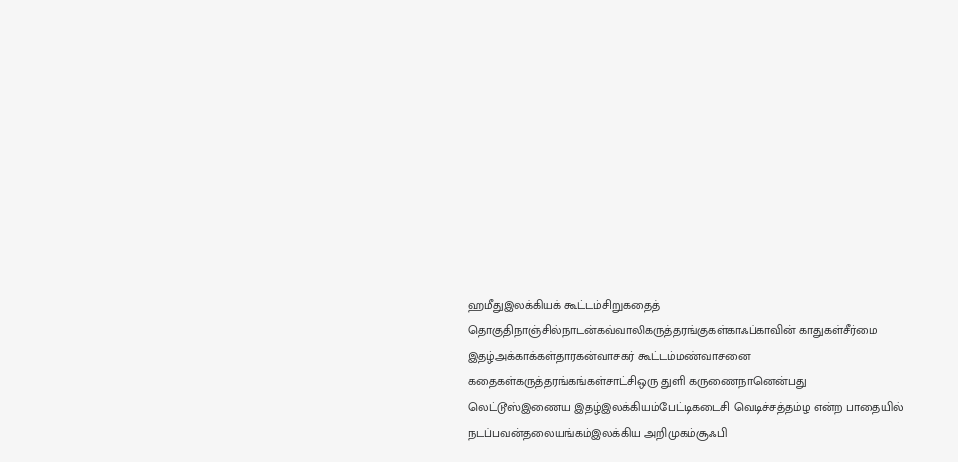ஹமீதுஇலக்கியக் கூட்டம்சிறுகதைத் தொகுதிநாஞ்சில்நாடன்கவ்வாலிகருத்தரங்குகள்காஃப்காவின் காதுகள்சீர்மை இதழ்அக்காக்கள்தாரகன்வாசகர் கூட்டம்மண்வாசனை கதைகள்கருத்தரங்கங்கள்சாட்சிஒரு துளி கருணைநானென்பது லெட்டூஸ்இணைய இதழ்இலக்கியம்பேட்டிகடைசி வெடிச்சத்தம்ழ என்ற பாதையில் நடப்பவன்தலையங்கம்இலக்கிய அறிமுகம்சூஃபி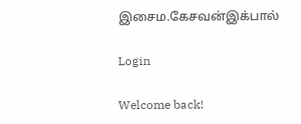இசைம.கேசவன்இக்பால்

Login

Welcome back!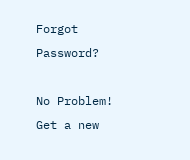Forgot Password?

No Problem! Get a new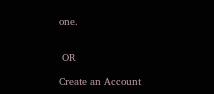one.


 OR

Create an Account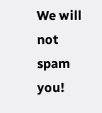We will not spam you!